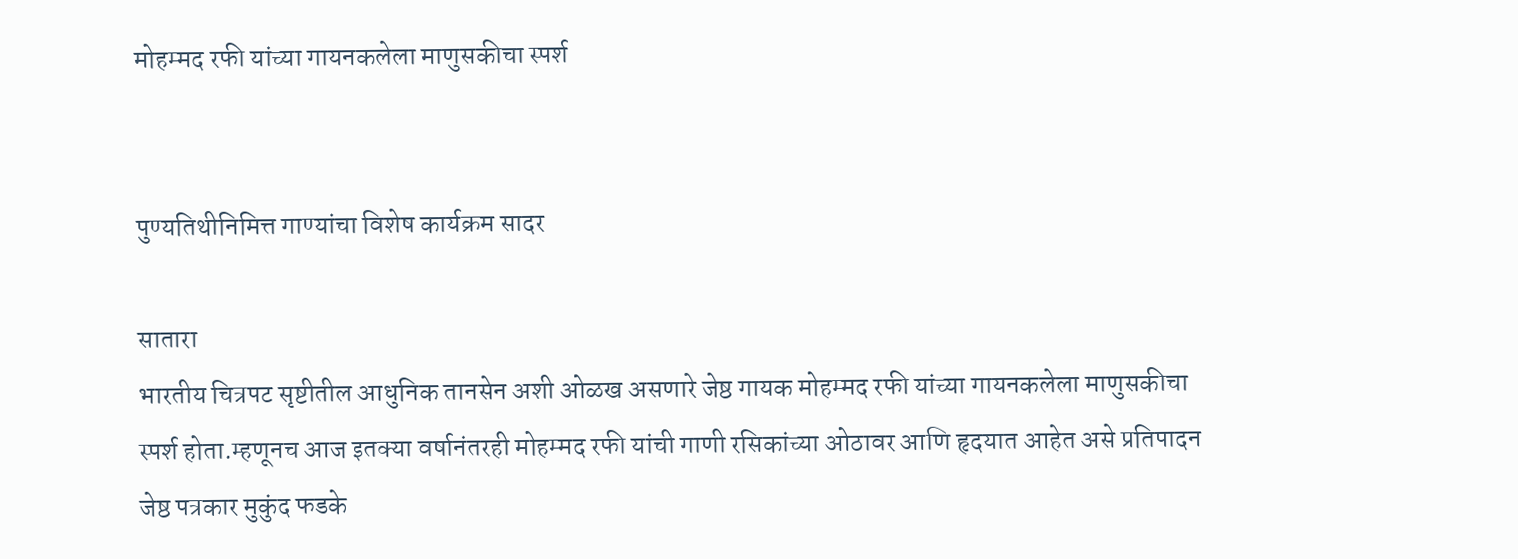मोहम्मद रफी यांच्या गायनकलेला माणुसकीचा स्पर्श


पुण्यतिथीनिमित्त गाण्यांचा विशेष कार्यक्रम सादर

सातारा
भारतीय चित्रपट सृष्टीतील आधुनिक तानसेन अशी ओळख असणारे जेष्ठ गायक मोहम्मद रफी यांच्या गायनकलेला माणुसकीचा स्पर्श होता.म्हणूनच आज इतक्या वर्षानंतरही मोहम्मद रफी यांची गाणी रसिकांच्या ओठावर आणि हृदयात आहेत असे प्रतिपादन जेष्ठ पत्रकार मुकुंद फडके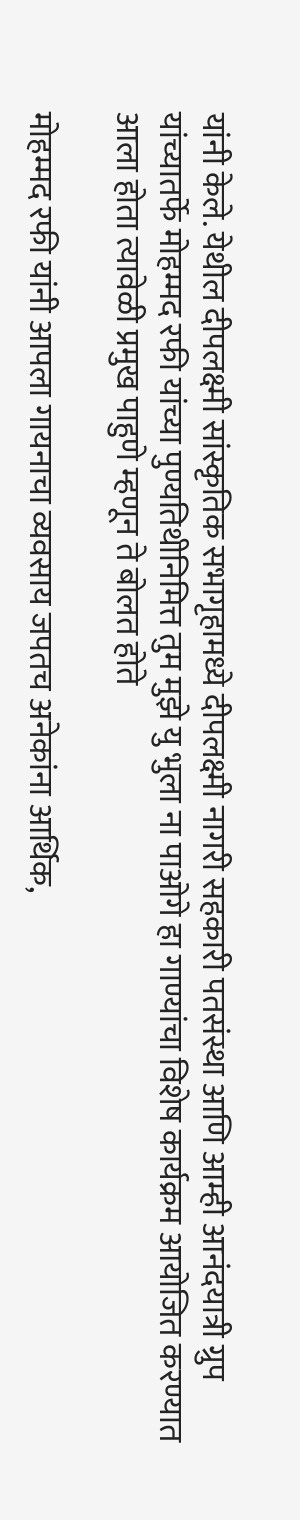यांनी केले. येथील दीपलक्ष्मी सांस्कृतिक सभागृहामध्ये दीपलक्ष्मी नागरी सहकारी पतसंस्था आणि आम्ही आनंदयात्री ग्रुप यांच्यातर्फे मोहम्मद रफी यांच्या पुण्यतिथीनिमित्त तुम मुझे यु भुला ना पाओगे हा गाण्यांचा विशेष कार्यक्रम आयोजित करण्यात आला होता त्यावेळी प्रमुख पाहुणे म्हणून ते बोलत होते

मोहम्मद रफी यांनी आपला गायनाचा व्यवसाय जपतच अनेकांना आर्थिक,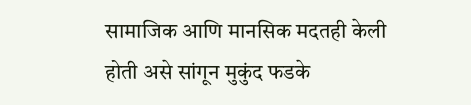सामाजिक आणि मानसिक मदतही केली होती असे सांगून मुकुंद फडके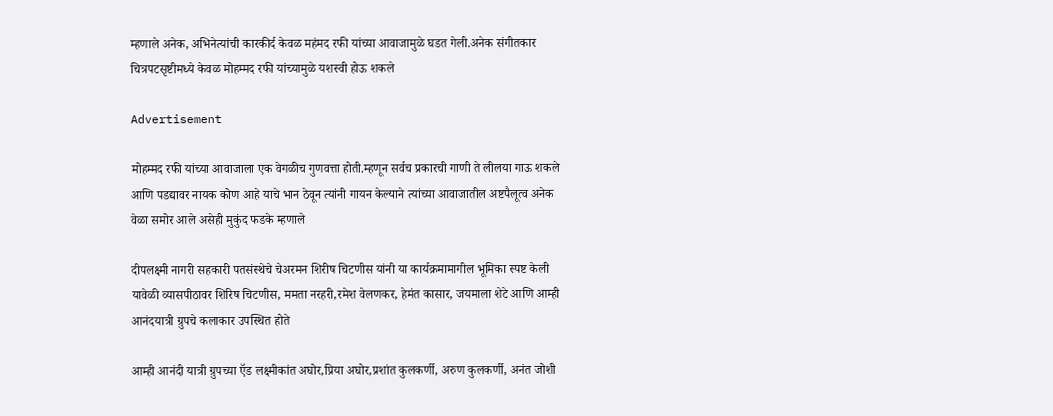म्हणाले अनेक, अभिनेत्यांची कारकीर्द केवळ महंमद रफी यांच्या आवाजामुळे घडत गेली.अनेक संगीतकार चित्रपटसृष्टीमध्ये केवळ मोहम्मद रफी यांच्यामुळे यशस्वी होऊ शकले

Advertisement

मोहम्मद रफी यांच्या आवाजाला एक वेगळीच गुणवत्ता होती.म्हणून सर्वच प्रकारची गाणी ते लीलया गाऊ शकले आणि पडद्यावर नायक कोण आहे याचे भान ठेवून त्यांनी गायन केल्याने त्यांच्या आवाजातील अष्टपैलूत्व अनेक वेळा समोर आले असेही मुकुंद फडके म्हणाले

दीपलक्ष्मी नागरी सहकारी पतसंस्थेचे चेअरमन शिरीष चिटणीस यांनी या कार्यक्रमामागील भूमिका स्पष्ट केली
यावेळी व्यासपीठावर शिरिष चिटणीस, ममता नरहरी,रमेश वेलणकर, हेमंत कासार, जयमाला शेटे आणि आम्ही आनंदयात्री ग्रुपचे कलाकार उपस्थित होते

आम्ही आनंदी यात्री ग्रुपच्या ऍड लक्ष्मीकांत अघोर,प्रिया अघोर,प्रशांत कुलकर्णी, अरुण कुलकर्णी, अनंत जोशी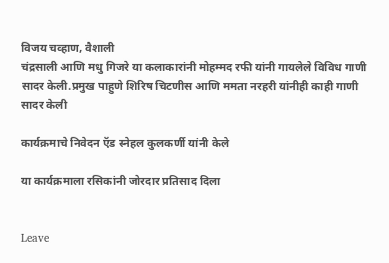विजय चव्हाण, वैशाली
चंद्रसाली आणि मधु गिजरे या कलाकारांनी मोहम्मद रफी यांनी गायलेले विविध गाणी सादर केली.प्रमुख पाहुणे शिरिष चिटणीस आणि ममता नरहरी यांनीही काही गाणी सादर केली

कार्यक्रमाचे निवेदन ऍड स्नेहल कुलकर्णी यांनी केले

या कार्यक्रमाला रसिकांनी जोरदार प्रतिसाद दिला


Leave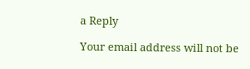a Reply

Your email address will not be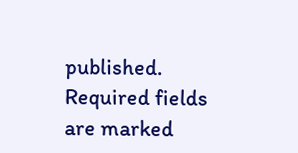published. Required fields are marked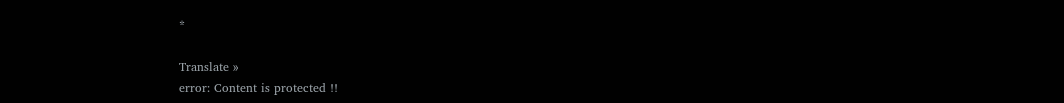*

Translate »
error: Content is protected !!